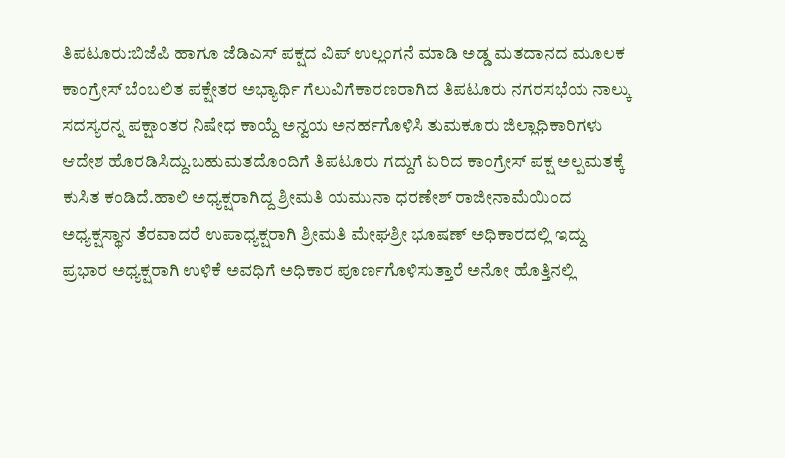ತಿಪಟೂರು:ಬಿಜೆಪಿ ಹಾಗೂ ಜೆಡಿಎಸ್ ಪಕ್ಷದ ವಿಪ್ ಉಲ್ಲಂಗನೆ ಮಾಡಿ ಅಡ್ಡ ಮತದಾನದ ಮೂಲಕ ಕಾಂಗ್ರೇಸ್ ಬೆಂಬಲಿತ ಪಕ್ಷೇತರ ಅಭ್ಯಾರ್ಥಿ ಗೆಲುವಿಗೆಕಾರಣರಾಗಿದ ತಿಪಟೂರು ನಗರಸಭೆಯ ನಾಲ್ಕು ಸದಸ್ಯರನ್ನ ಪಕ್ಷಾಂತರ ನಿಷೇಧ ಕಾಯ್ದೆ ಅನ್ವಯ ಅನರ್ಹಗೊಳಿಸಿ ತುಮಕೂರು ಜಿಲ್ಲಾಧಿಕಾರಿಗಳು ಆದೇಶ ಹೊರಡಿಸಿದ್ದು.ಬಹುಮತದೊಂದಿಗೆ ತಿಪಟೂರು ಗದ್ದುಗೆ ಏರಿದ ಕಾಂಗ್ರೇಸ್ ಪಕ್ಷ ಅಲ್ಪಮತಕ್ಕೆ ಕುಸಿತ ಕಂಡಿದೆ.ಹಾಲಿ ಅಧ್ಯಕ್ಷರಾಗಿದ್ದ ಶ್ರೀಮತಿ ಯಮುನಾ ಧರಣೇಶ್ ರಾಜೀನಾಮೆಯಿಂದ ಅಧ್ಯಕ್ಷಸ್ಥಾನ ತೆರವಾದರೆ ಉಪಾಧ್ಯಕ್ಷರಾಗಿ ಶ್ರೀಮತಿ ಮೇಘಶ್ರೀ ಭೂಷಣ್ ಅಧಿಕಾರದಲ್ಲಿ ಇದ್ದು ಪ್ರಭಾರ ಅಧ್ಯಕ್ಷರಾಗಿ ಉಳಿಕೆ ಅವಧಿಗೆ ಅಧಿಕಾರ ಪೂರ್ಣಗೊಳಿಸುತ್ತಾರೆ ಅನೋ ಹೊತ್ತಿನಲ್ಲಿ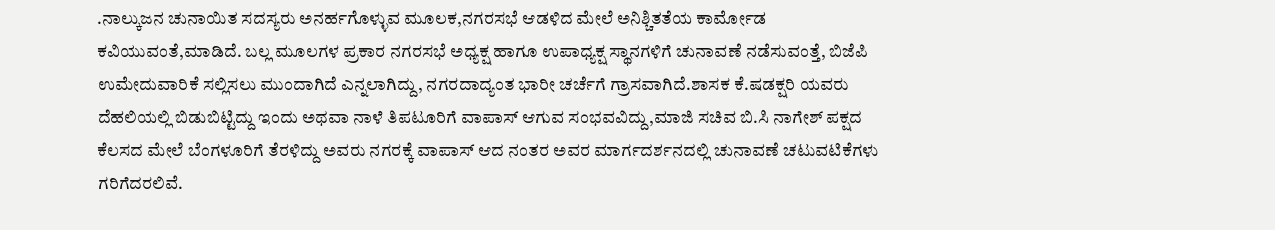.ನಾಲ್ಕುಜನ ಚುನಾಯಿತ ಸದಸ್ಯರು ಅನರ್ಹಗೊಳ್ಳುವ ಮೂಲಕ,ನಗರಸಭೆ ಆಡಳಿದ ಮೇಲೆ ಅನಿಶ್ಚಿತತೆಯ ಕಾರ್ಮೋಡ ಕವಿಯುವಂತೆ,ಮಾಡಿದೆ. ಬಲ್ಲ ಮೂಲಗಳ ಪ್ರಕಾರ ನಗರಸಭೆ ಅಧ್ಯಕ್ಷ ಹಾಗೂ ಉಪಾಧ್ಯಕ್ಷ ಸ್ಥಾನಗಳಿಗೆ ಚುನಾವಣೆ ನಡೆಸುವಂತ್ತೆ, ಬಿಜೆಪಿ ಉಮೇದುವಾರಿಕೆ ಸಲ್ಲಿಸಲು ಮುಂದಾಗಿದೆ ಎನ್ನಲಾಗಿದ್ದು, ನಗರದಾದ್ಯಂತ ಭಾರೀ ಚರ್ಚೆಗೆ ಗ್ರಾಸವಾಗಿದೆ.ಶಾಸಕ ಕೆ.ಷಡಕ್ಷರಿ ಯವರು ದೆಹಲಿಯಲ್ಲಿ ಬಿಡುಬಿಟ್ಟಿದ್ದು ಇಂದು ಅಥವಾ ನಾಳೆ ತಿಪಟೂರಿಗೆ ವಾಪಾಸ್ ಆಗುವ ಸಂಭವವಿದ್ದು,ಮಾಜಿ ಸಚಿವ ಬಿ.ಸಿ ನಾಗೇಶ್ ಪಕ್ಷದ ಕೆಲಸದ ಮೇಲೆ ಬೆಂಗಳೂರಿಗೆ ತೆರಳಿದ್ದು ಅವರು ನಗರಕ್ಕೆ ವಾಪಾಸ್ ಆದ ನಂತರ ಅವರ ಮಾರ್ಗದರ್ಶನದಲ್ಲಿ ಚುನಾವಣೆ ಚಟುವಟಿಕೆಗಳು ಗರಿಗೆದರಲಿವೆ.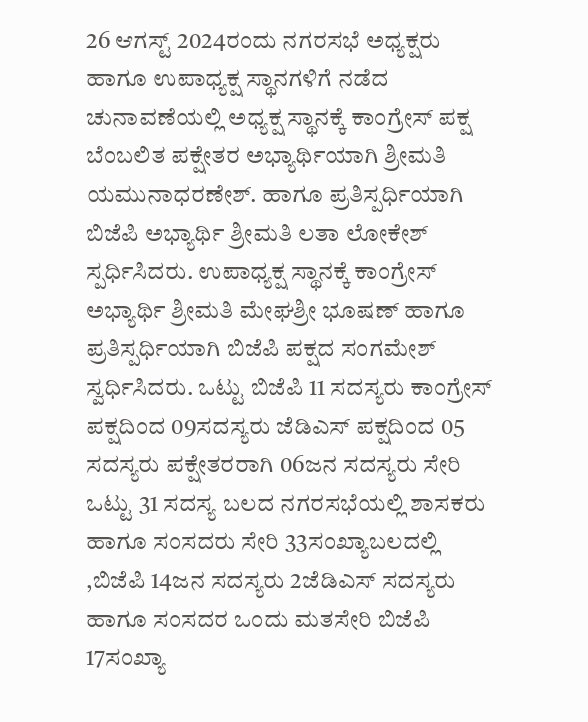26 ಆಗಸ್ಟ್ 2024ರಂದು ನಗರಸಭೆ ಅಧ್ಯಕ್ಷರು ಹಾಗೂ ಉಪಾಧ್ಯಕ್ಷ ಸ್ಥಾನಗಳಿಗೆ ನಡೆದ ಚುನಾವಣೆಯಲ್ಲಿ ಅಧ್ಯಕ್ಷ ಸ್ಥಾನಕ್ಕೆ ಕಾಂಗ್ರೇಸ್ ಪಕ್ಷ ಬೆಂಬಲಿತ ಪಕ್ಷೇತರ ಅಭ್ಯಾರ್ಥಿಯಾಗಿ ಶ್ರೀಮತಿ ಯಮುನಾಧರಣೇಶ್. ಹಾಗೂ ಪ್ರತಿಸ್ಪರ್ಧಿಯಾಗಿ ಬಿಜೆಪಿ ಅಭ್ಯಾರ್ಥಿ ಶ್ರೀಮತಿ ಲತಾ ಲೋಕೇಶ್ ಸ್ಪರ್ಧಿಸಿದರು. ಉಪಾಧ್ಯಕ್ಷ ಸ್ಥಾನಕ್ಕೆ ಕಾಂಗ್ರೇಸ್ ಅಭ್ಯಾರ್ಥಿ ಶ್ರೀಮತಿ ಮೇಘಶ್ರೀ ಭೂಷಣ್ ಹಾಗೂ ಪ್ರತಿಸ್ಪರ್ಧಿಯಾಗಿ ಬಿಜೆಪಿ ಪಕ್ಷದ ಸಂಗಮೇಶ್ ಸ್ವರ್ಧಿಸಿದರು. ಒಟ್ಟು ಬಿಜೆಪಿ 11 ಸದಸ್ಯರು ಕಾಂಗ್ರೇಸ್ ಪಕ್ಷದಿಂದ 09ಸದಸ್ಯರು ಜೆಡಿಎಸ್ ಪಕ್ಷದಿಂದ 05 ಸದಸ್ಯರು ಪಕ್ಷೇತರರಾಗಿ 06ಜನ ಸದಸ್ಯರು ಸೇರಿ ಒಟ್ಟು 31 ಸದಸ್ಯ ಬಲದ ನಗರಸಭೆಯಲ್ಲಿ ಶಾಸಕರು ಹಾಗೂ ಸಂಸದರು ಸೇರಿ 33ಸಂಖ್ಯಾಬಲದಲ್ಲಿ ,ಬಿಜೆಪಿ 14ಜನ ಸದಸ್ಯರು 2ಜೆಡಿಎಸ್ ಸದಸ್ಯರು ಹಾಗೂ ಸಂಸದರ ಒಂದು ಮತಸೇರಿ ಬಿಜೆಪಿ 17ಸಂಖ್ಯಾ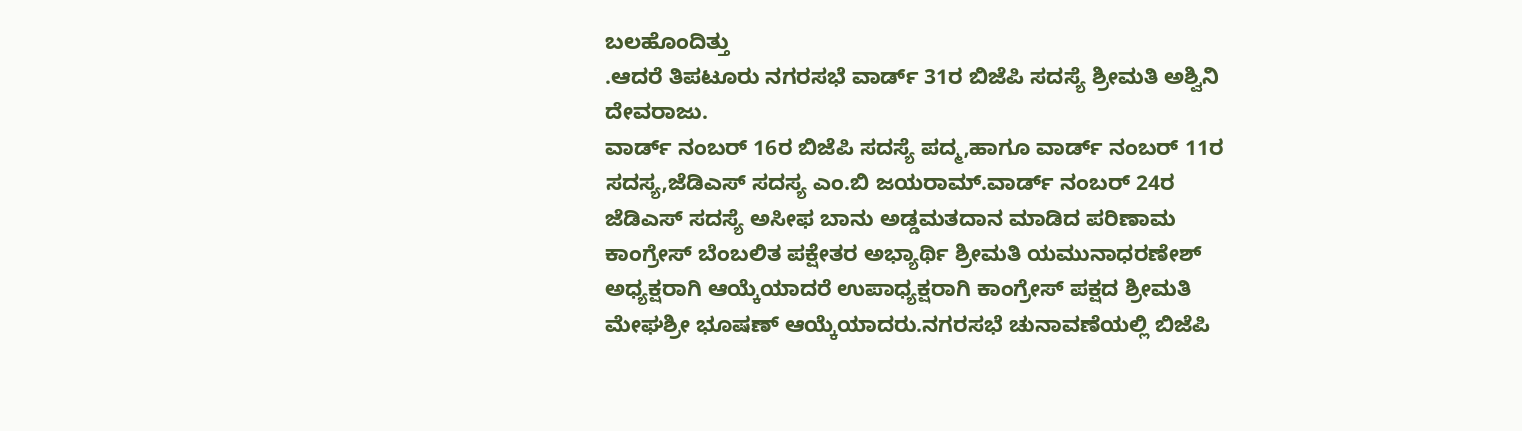ಬಲಹೊಂದಿತ್ತು
.ಆದರೆ ತಿಪಟೂರು ನಗರಸಭೆ ವಾರ್ಡ್ 31ರ ಬಿಜೆಪಿ ಸದಸ್ಯೆ ಶ್ರೀಮತಿ ಅಶ್ವಿನಿ ದೇವರಾಜು.
ವಾರ್ಡ್ ನಂಬರ್ 16ರ ಬಿಜೆಪಿ ಸದಸ್ಯೆ ಪದ್ಮ,ಹಾಗೂ ವಾರ್ಡ್ ನಂಬರ್ 11ರ ಸದಸ್ಯ,ಜೆಡಿಎಸ್ ಸದಸ್ಯ ಎಂ.ಬಿ ಜಯರಾಮ್.ವಾರ್ಡ್ ನಂಬರ್ 24ರ ಜೆಡಿಎಸ್ ಸದಸ್ಯೆ ಅಸೀಫ ಬಾನು ಅಡ್ಡಮತದಾನ ಮಾಡಿದ ಪರಿಣಾಮ ಕಾಂಗ್ರೇಸ್ ಬೆಂಬಲಿತ ಪಕ್ಷೇತರ ಅಭ್ಯಾರ್ಥಿ ಶ್ರೀಮತಿ ಯಮುನಾಧರಣೇಶ್ ಅಧ್ಯಕ್ಷರಾಗಿ ಆಯ್ಕೆಯಾದರೆ ಉಪಾಧ್ಯಕ್ಷರಾಗಿ ಕಾಂಗ್ರೇಸ್ ಪಕ್ಷದ ಶ್ರೀಮತಿ ಮೇಘಶ್ರೀ ಭೂಷಣ್ ಆಯ್ಕೆಯಾದರು.ನಗರಸಭೆ ಚುನಾವಣೆಯಲ್ಲಿ ಬಿಜೆಪಿ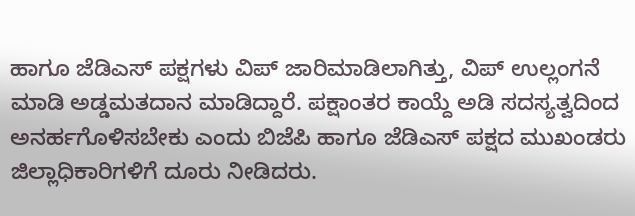ಹಾಗೂ ಜೆಡಿಎಸ್ ಪಕ್ಷಗಳು ವಿಪ್ ಜಾರಿಮಾಡಿಲಾಗಿತ್ತು, ವಿಪ್ ಉಲ್ಲಂಗನೆ ಮಾಡಿ ಅಡ್ಡಮತದಾನ ಮಾಡಿದ್ದಾರೆ. ಪಕ್ಷಾಂತರ ಕಾಯ್ದೆ ಅಡಿ ಸದಸ್ಯತ್ವದಿಂದ ಅನರ್ಹಗೊಳಿಸಬೇಕು ಎಂದು ಬಿಜೆಪಿ ಹಾಗೂ ಜೆಡಿಎಸ್ ಪಕ್ಷದ ಮುಖಂಡರು ಜಿಲ್ಲಾಧಿಕಾರಿಗಳಿಗೆ ದೂರು ನೀಡಿದರು.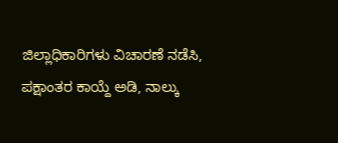ಜಿಲ್ಲಾಧಿಕಾರಿಗಳು ವಿಚಾರಣೆ ನಡೆಸಿ, ಪಕ್ಷಾಂತರ ಕಾಯ್ದೆ ಅಡಿ, ನಾಲ್ಕು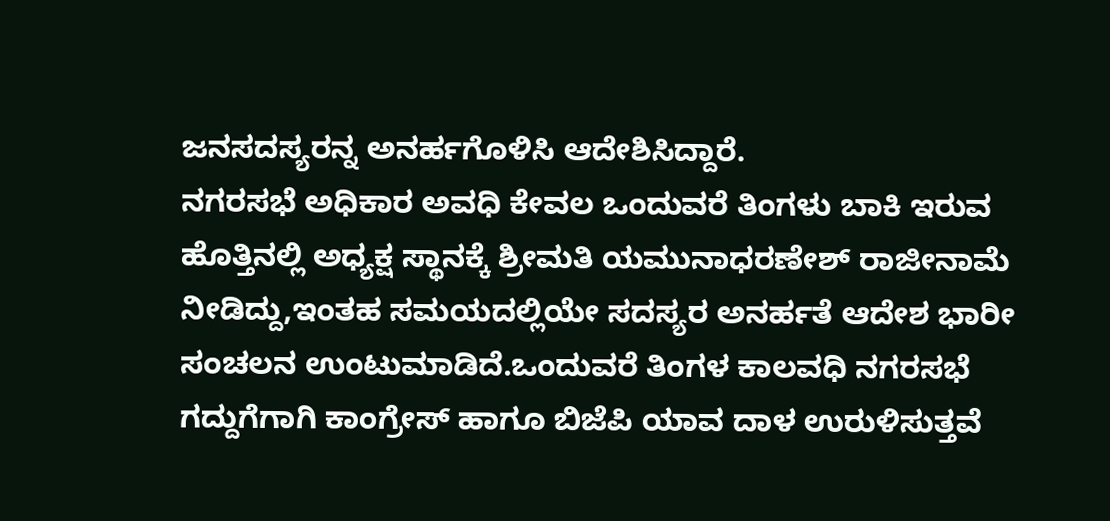ಜನಸದಸ್ಯರನ್ನ ಅನರ್ಹಗೊಳಿಸಿ ಆದೇಶಿಸಿದ್ದಾರೆ.
ನಗರಸಭೆ ಅಧಿಕಾರ ಅವಧಿ ಕೇವಲ ಒಂದುವರೆ ತಿಂಗಳು ಬಾಕಿ ಇರುವ ಹೊತ್ತಿನಲ್ಲಿ ಅಧ್ಯಕ್ಷ ಸ್ಥಾನಕ್ಕೆ ಶ್ರೀಮತಿ ಯಮುನಾಧರಣೇಶ್ ರಾಜೀನಾಮೆ ನೀಡಿದ್ದು,ಇಂತಹ ಸಮಯದಲ್ಲಿಯೇ ಸದಸ್ಯರ ಅನರ್ಹತೆ ಆದೇಶ ಭಾರೀ ಸಂಚಲನ ಉಂಟುಮಾಡಿದೆ.ಒಂದುವರೆ ತಿಂಗಳ ಕಾಲವಧಿ ನಗರಸಭೆ ಗದ್ದುಗೆಗಾಗಿ ಕಾಂಗ್ರೇಸ್ ಹಾಗೂ ಬಿಜೆಪಿ ಯಾವ ದಾಳ ಉರುಳಿಸುತ್ತವೆ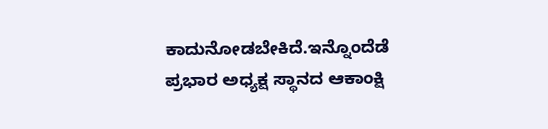ಕಾದುನೋಡಬೇಕಿದೆ.ಇನ್ನೊಂದೆಡೆ ಪ್ರಭಾರ ಅಧ್ಯಕ್ಷ ಸ್ಥಾನದ ಆಕಾಂಕ್ಷಿ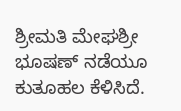ಶ್ರೀಮತಿ ಮೇಘಶ್ರೀ ಭೂಷಣ್ ನಡೆಯೂ ಕುತೂಹಲ ಕೆಳಿಸಿದೆ.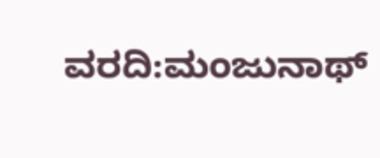ವರದಿ:ಮಂಜುನಾಥ್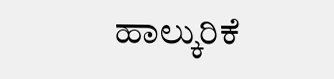ಹಾಲ್ಕುರಿಕೆ